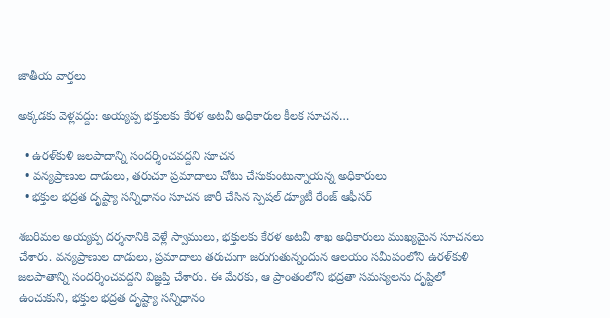జాతీయ వార్తలు

అక్కడకు వెళ్లవద్దు: అయ్యప్ప భక్తులకు కేరళ అటవీ అధికారుల కీలక సూచన…

  • ఉరళ్‌కుళి జలపాదాన్ని సందర్శించవద్దని సూచన
  • వన్యప్రాణుల దాడులు, తరుచూ ప్రమాదాలు చోటు చేసుకుంటున్నాయన్న అధికారులు
  • భక్తుల భద్రత దృష్ట్యా సన్నిధానం సూచన జారీ చేసిన స్పెషల్ డ్యూటీ రేంజ్ ఆఫీసర్

శబరిమల అయ్యప్ప దర్శనానికి వెళ్లే స్వాములు, భక్తులకు కేరళ అటవీ శాఖ అధికారులు ముఖ్యమైన సూచనలు చేశారు. వన్యప్రాణుల దాడులు, ప్రమాదాలు తరుచుగా జరుగుతున్నందున ఆలయం సమీపంలోని ఉరళ్‌కుళి జలపాతాన్ని సందర్శించవద్దని విజ్ఞప్తి చేశారు. ఈ మేరకు, ఆ ప్రాంతంలోని భద్రతా సమస్యలను దృష్టిలో ఉంచుకుని, భక్తుల భద్రత దృష్ట్యా సన్నిధానం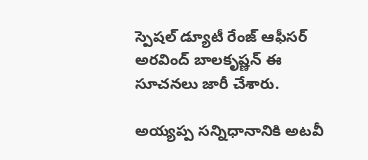స్పెషల్ డ్యూటీ రేంజ్ ఆఫీసర్ అరవింద్ బాలకృష్ణన్ ఈ సూచనలు జారీ చేశారు.

అయ్యప్ప సన్నిధానానికి అటవీ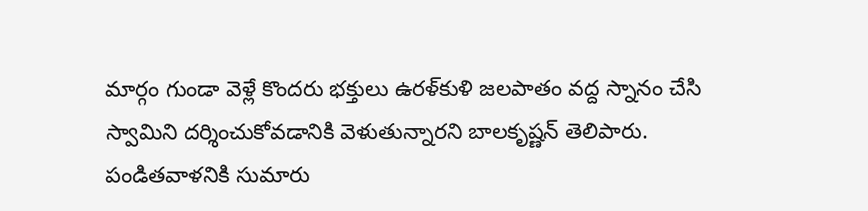మార్గం గుండా వెళ్లే కొందరు భక్తులు ఉరళ్‌కుళి జలపాతం వద్ద స్నానం చేసి స్వామిని దర్శించుకోవడానికి వెళుతున్నారని బాలకృష్ణన్ తెలిపారు. పండితవాళనికి సుమారు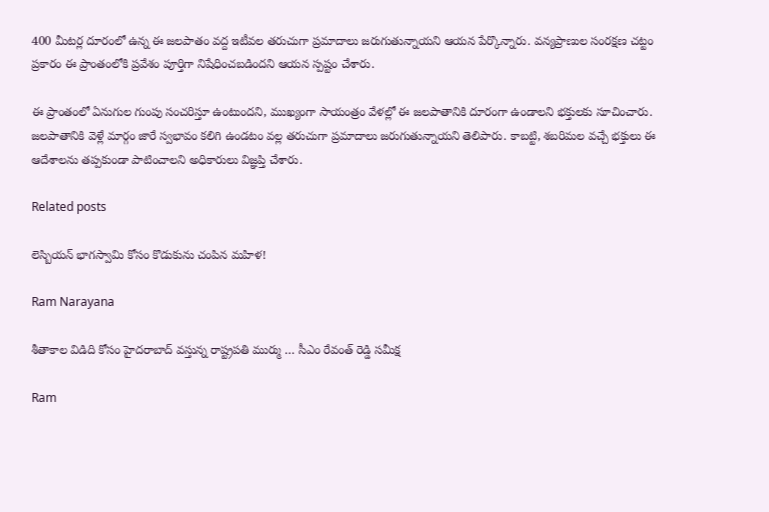400 మీటర్ల దూరంలో ఉన్న ఈ జలపాతం వద్ద ఇటీవల తరుచుగా ప్రమాదాలు జరుగుతున్నాయని ఆయన పేర్కొన్నారు. వన్యప్రాణుల సంరక్షణ చట్టం ప్రకారం ఈ ప్రాంతంలోకి ప్రవేశం పూర్తిగా నిషేధించబడిందని ఆయన స్పష్టం చేశారు.

ఈ ప్రాంతంలో ఏనుగుల గుంపు సంచరిస్తూ ఉంటుందని, ముఖ్యంగా సాయంత్రం వేళల్లో ఈ జలపాతానికి దూరంగా ఉండాలని భక్తులకు సూచించారు. జలపాతానికి వెళ్లే మార్గం జారే స్వభావం కలిగి ఉండటం వల్ల తరుచుగా ప్రమాదాలు జరుగుతున్నాయని తెలిపారు. కాబట్టి, శబరిమల వచ్చే భక్తులు ఈ ఆదేశాలను తప్పకుండా పాటించాలని అధికారులు విజ్ఞప్తి చేశారు.

Related posts

లెస్బియన్ భాగస్వామి కోసం కొడుకును చంపిన మహిళ!

Ram Narayana

శీతాకాల విడిది కోసం హైదరాబాద్ వస్తున్న రాష్ట్రపతి ముర్ము … సీఎం రేవంత్ రెడ్డి సమీక్ష

Ram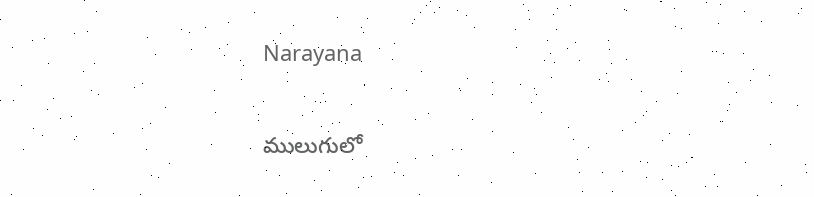Narayana

ములుగులో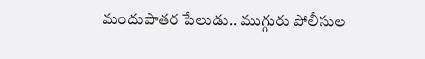మందుపాతర పేలుడు.. ముగ్గురు పోలీసుల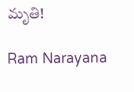మృతి!

Ram Narayana